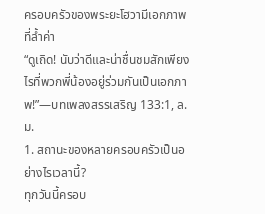ครอบครัวของพระยะโฮวามีเอกภาพที่ล้ำค่า
“ดูเถิด! นับว่าดีและน่าชื่นชมสักเพียงไรที่พวกพี่น้องอยู่ร่วมกันเป็นเอกภาพ!”—บทเพลงสรรเสริญ 133:1, ล.ม.
1. สถานะของหลายครอบครัวเป็นอย่างไรเวลานี้?
ทุกวันนี้ครอบ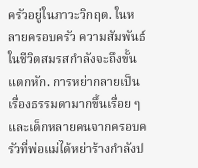ครัวอยู่ในภาวะวิกฤต. ในหลายครอบครัว ความสัมพันธ์ในชีวิตสมรสกำลังจะถึงขั้นแตกหัก. การหย่ากลายเป็นเรื่องธรรมดามากขึ้นเรื่อย ๆ และเด็กหลายคนจากครอบครัวที่พ่อแม่ได้หย่าร้างกำลังป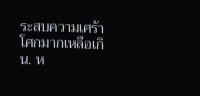ระสบความเศร้าโศกมากเหลือเกิน. ห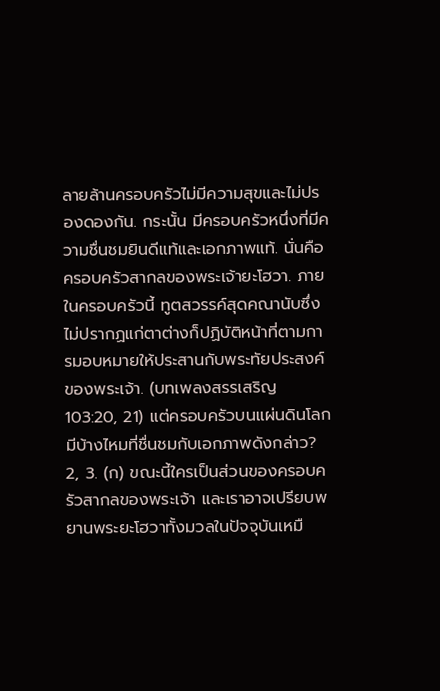ลายล้านครอบครัวไม่มีความสุขและไม่ปรองดองกัน. กระนั้น มีครอบครัวหนึ่งที่มีความชื่นชมยินดีแท้และเอกภาพแท้. นั่นคือครอบครัวสากลของพระเจ้ายะโฮวา. ภายในครอบครัวนี้ ทูตสวรรค์สุดคณานับซึ่งไม่ปรากฏแก่ตาต่างก็ปฏิบัติหน้าที่ตามการมอบหมายให้ประสานกับพระทัยประสงค์ของพระเจ้า. (บทเพลงสรรเสริญ 103:20, 21) แต่ครอบครัวบนแผ่นดินโลกมีบ้างไหมที่ชื่นชมกับเอกภาพดังกล่าว?
2, 3. (ก) ขณะนี้ใครเป็นส่วนของครอบครัวสากลของพระเจ้า และเราอาจเปรียบพยานพระยะโฮวาทั้งมวลในปัจจุบันเหมื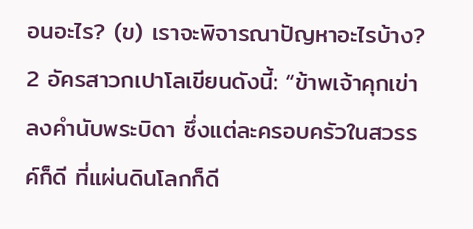อนอะไร? (ข) เราจะพิจารณาปัญหาอะไรบ้าง?
2 อัครสาวกเปาโลเขียนดังนี้: “ข้าพเจ้าคุกเข่าลงคำนับพระบิดา ซึ่งแต่ละครอบครัวในสวรรค์ก็ดี ที่แผ่นดินโลกก็ดี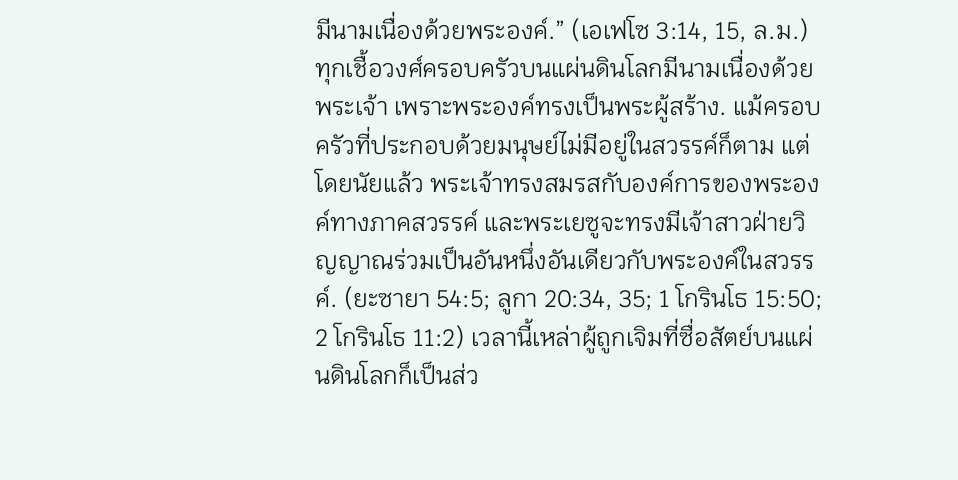มีนามเนื่องด้วยพระองค์.” (เอเฟโซ 3:14, 15, ล.ม.) ทุกเชื้อวงศ์ครอบครัวบนแผ่นดินโลกมีนามเนื่องด้วยพระเจ้า เพราะพระองค์ทรงเป็นพระผู้สร้าง. แม้ครอบครัวที่ประกอบด้วยมนุษย์ไม่มีอยู่ในสวรรค์ก็ตาม แต่โดยนัยแล้ว พระเจ้าทรงสมรสกับองค์การของพระองค์ทางภาคสวรรค์ และพระเยซูจะทรงมีเจ้าสาวฝ่ายวิญญาณร่วมเป็นอันหนึ่งอันเดียวกับพระองค์ในสวรรค์. (ยะซายา 54:5; ลูกา 20:34, 35; 1 โกรินโธ 15:50; 2 โกรินโธ 11:2) เวลานี้เหล่าผู้ถูกเจิมที่ซื่อสัตย์บนแผ่นดินโลกก็เป็นส่ว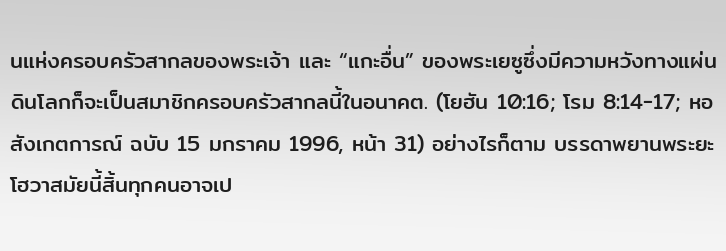นแห่งครอบครัวสากลของพระเจ้า และ “แกะอื่น” ของพระเยซูซึ่งมีความหวังทางแผ่นดินโลกก็จะเป็นสมาชิกครอบครัวสากลนี้ในอนาคต. (โยฮัน 10:16; โรม 8:14-17; หอสังเกตการณ์ ฉบับ 15 มกราคม 1996, หน้า 31) อย่างไรก็ตาม บรรดาพยานพระยะโฮวาสมัยนี้สิ้นทุกคนอาจเป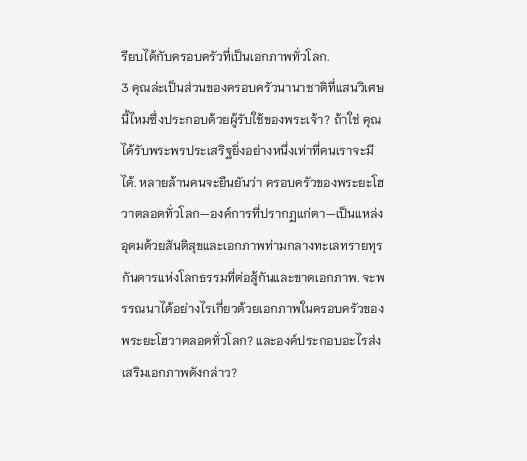รียบได้กับครอบครัวที่เป็นเอกภาพทั่วโลก.
3 คุณล่ะเป็นส่วนของครอบครัวนานาชาติที่แสนวิเศษนี้ไหมซึ่งประกอบด้วยผู้รับใช้ของพระเจ้า? ถ้าใช่ คุณได้รับพระพรประเสริฐยิ่งอย่างหนึ่งเท่าที่คนเราจะมีได้. หลายล้านคนจะยืนยันว่า ครอบครัวของพระยะโฮวาตลอดทั่วโลก—องค์การที่ปรากฏแก่ตา—เป็นแหล่งอุดมด้วยสันติสุขและเอกภาพท่ามกลางทะเลทรายทุรกันดารแห่งโลกธรรมที่ต่อสู้กันและขาดเอกภาพ. จะพรรณนาได้อย่างไรเกี่ยวด้วยเอกภาพในครอบครัวของพระยะโฮวาตลอดทั่วโลก? และองค์ประกอบอะไรส่งเสริมเอกภาพดังกล่าว?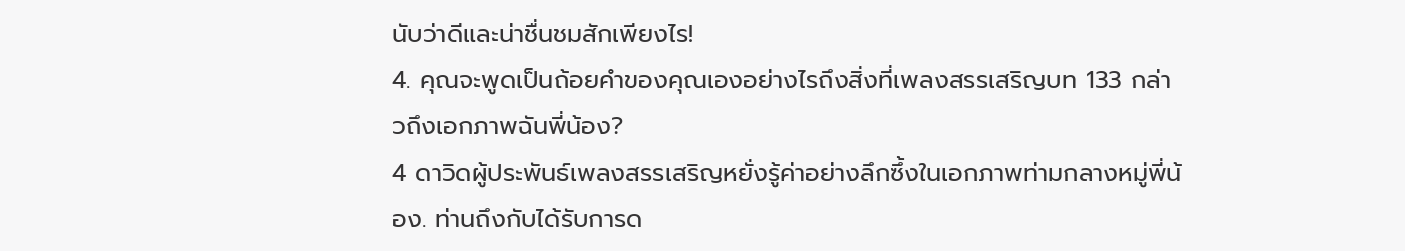นับว่าดีและน่าชื่นชมสักเพียงไร!
4. คุณจะพูดเป็นถ้อยคำของคุณเองอย่างไรถึงสิ่งที่เพลงสรรเสริญบท 133 กล่าวถึงเอกภาพฉันพี่น้อง?
4 ดาวิดผู้ประพันธ์เพลงสรรเสริญหยั่งรู้ค่าอย่างลึกซึ้งในเอกภาพท่ามกลางหมู่พี่น้อง. ท่านถึงกับได้รับการด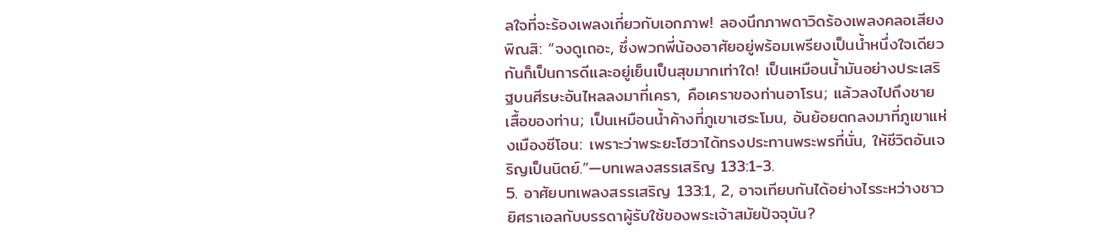ลใจที่จะร้องเพลงเกี่ยวกับเอกภาพ! ลองนึกภาพดาวิดร้องเพลงคลอเสียงพิณสิ: “จงดูเถอะ, ซึ่งพวกพี่น้องอาศัยอยู่พร้อมเพรียงเป็นน้ำหนึ่งใจเดียวกันก็เป็นการดีและอยู่เย็นเป็นสุขมากเท่าใด! เป็นเหมือนน้ำมันอย่างประเสริฐบนศีรษะอันไหลลงมาที่เครา, คือเคราของท่านอาโรน; แล้วลงไปถึงชายเสื้อของท่าน; เป็นเหมือนน้ำค้างที่ภูเขาเฮระโมน, อันย้อยตกลงมาที่ภูเขาแห่งเมืองซีโอน: เพราะว่าพระยะโฮวาได้ทรงประทานพระพรที่นั่น, ให้ชีวิตอันเจริญเป็นนิตย์.”—บทเพลงสรรเสริญ 133:1-3.
5. อาศัยบทเพลงสรรเสริญ 133:1, 2, อาจเทียบกันได้อย่างไรระหว่างชาวยิศราเอลกับบรรดาผู้รับใช้ของพระเจ้าสมัยปัจจุบัน?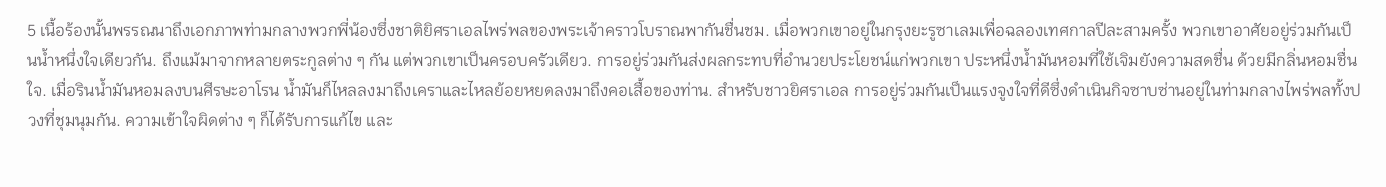5 เนื้อร้องนั้นพรรณนาถึงเอกภาพท่ามกลางพวกพี่น้องซึ่งชาติยิศราเอลไพร่พลของพระเจ้าคราวโบราณพากันชื่นชม. เมื่อพวกเขาอยู่ในกรุงยะรูซาเลมเพื่อฉลองเทศกาลปีละสามครั้ง พวกเขาอาศัยอยู่ร่วมกันเป็นน้ำหนึ่งใจเดียวกัน. ถึงแม้มาจากหลายตระกูลต่าง ๆ กัน แต่พวกเขาเป็นครอบครัวเดียว. การอยู่ร่วมกันส่งผลกระทบที่อำนวยประโยชน์แก่พวกเขา ประหนึ่งน้ำมันหอมที่ใช้เจิมยังความสดชื่น ด้วยมีกลิ่นหอมชื่นใจ. เมื่อรินน้ำมันหอมลงบนศีรษะอาโรน น้ำมันก็ไหลลงมาถึงเคราและไหลย้อยหยดลงมาถึงคอเสื้อของท่าน. สำหรับชาวยิศราเอล การอยู่ร่วมกันเป็นแรงจูงใจที่ดีซึ่งดำเนินกิจซาบซ่านอยู่ในท่ามกลางไพร่พลทั้งปวงที่ชุมนุมกัน. ความเข้าใจผิดต่าง ๆ ก็ได้รับการแก้ไข และ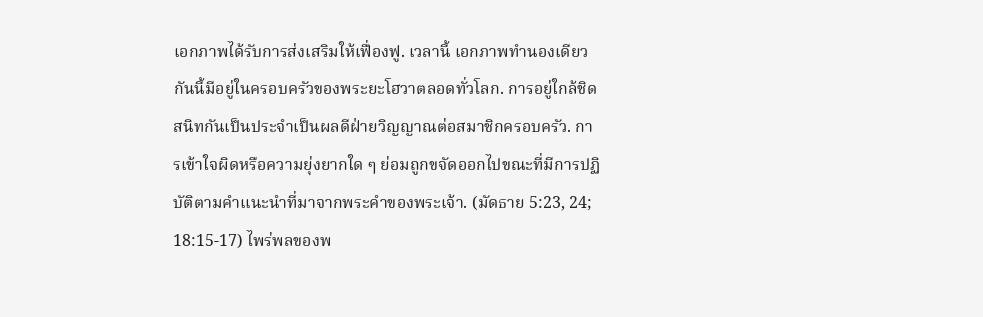เอกภาพได้รับการส่งเสริมให้เฟื่องฟู. เวลานี้ เอกภาพทำนองเดียวกันนี้มีอยู่ในครอบครัวของพระยะโฮวาตลอดทั่วโลก. การอยู่ใกล้ชิดสนิทกันเป็นประจำเป็นผลดีฝ่ายวิญญาณต่อสมาชิกครอบครัว. การเข้าใจผิดหรือความยุ่งยากใด ๆ ย่อมถูกขจัดออกไปขณะที่มีการปฏิบัติตามคำแนะนำที่มาจากพระคำของพระเจ้า. (มัดธาย 5:23, 24; 18:15-17) ไพร่พลของพ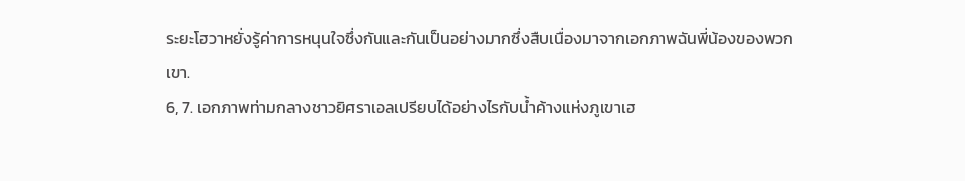ระยะโฮวาหยั่งรู้ค่าการหนุนใจซึ่งกันและกันเป็นอย่างมากซึ่งสืบเนื่องมาจากเอกภาพฉันพี่น้องของพวกเขา.
6, 7. เอกภาพท่ามกลางชาวยิศราเอลเปรียบได้อย่างไรกับน้ำค้างแห่งภูเขาเฮ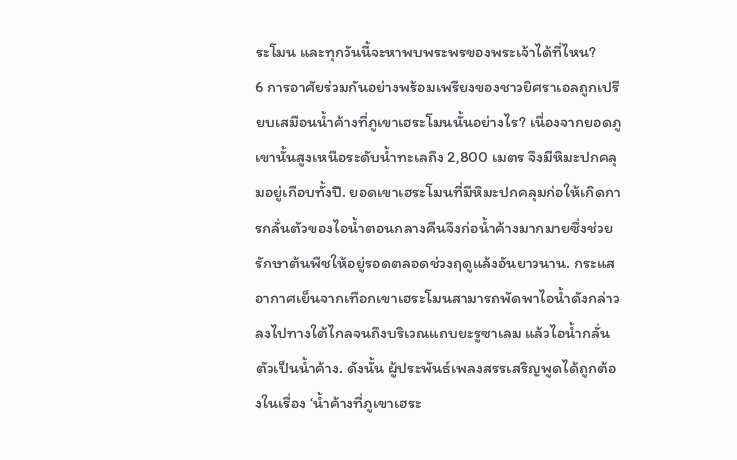ระโมน และทุกวันนี้จะหาพบพระพรของพระเจ้าได้ที่ไหน?
6 การอาศัยร่วมกันอย่างพร้อมเพรียงของชาวยิศราเอลถูกเปรียบเสมือนน้ำค้างที่ภูเขาเฮระโมนนั้นอย่างไร? เนื่องจากยอดภูเขานั้นสูงเหนือระดับน้ำทะเลถึง 2,800 เมตร จึงมีหิมะปกคลุมอยู่เกือบทั้งปี. ยอดเขาเฮระโมนที่มีหิมะปกคลุมก่อให้เกิดการกลั่นตัวของไอน้ำตอนกลางคืนจึงก่อน้ำค้างมากมายซึ่งช่วยรักษาต้นพืชให้อยู่รอดตลอดช่วงฤดูแล้งอันยาวนาน. กระแสอากาศเย็นจากเทือกเขาเฮระโมนสามารถพัดพาไอน้ำดังกล่าวลงไปทางใต้ไกลจนถึงบริเวณแถบยะรูซาเลม แล้วไอน้ำกลั่นตัวเป็นน้ำค้าง. ดังนั้น ผู้ประพันธ์เพลงสรรเสริญพูดได้ถูกต้องในเรื่อง ‘น้ำค้างที่ภูเขาเฮระ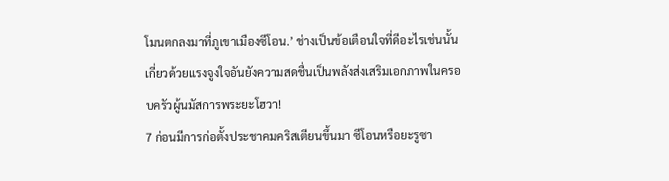โมนตกลงมาที่ภูเขาเมืองซีโอน.’ ช่างเป็นข้อเตือนใจที่ดีอะไรเช่นนั้นเกี่ยวด้วยแรงจูงใจอันยังความสดชื่นเป็นพลังส่งเสริมเอกภาพในครอบครัวผู้นมัสการพระยะโฮวา!
7 ก่อนมีการก่อตั้งประชาคมคริสเตียนขึ้นมา ซีโอนหรือยะรูซา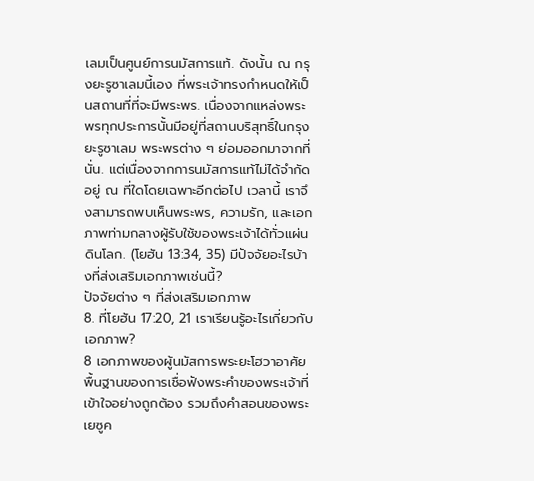เลมเป็นศูนย์การนมัสการแท้. ดังนั้น ณ กรุงยะรูซาเลมนี้เอง ที่พระเจ้าทรงกำหนดให้เป็นสถานที่ที่จะมีพระพร. เนื่องจากแหล่งพระพรทุกประการนั้นมีอยู่ที่สถานบริสุทธิ์ในกรุงยะรูซาเลม พระพรต่าง ๆ ย่อมออกมาจากที่นั่น. แต่เนื่องจากการนมัสการแท้ไม่ได้จำกัดอยู่ ณ ที่ใดโดยเฉพาะอีกต่อไป เวลานี้ เราจึงสามารถพบเห็นพระพร, ความรัก, และเอกภาพท่ามกลางผู้รับใช้ของพระเจ้าได้ทั่วแผ่นดินโลก. (โยฮัน 13:34, 35) มีปัจจัยอะไรบ้างที่ส่งเสริมเอกภาพเช่นนี้?
ปัจจัยต่าง ๆ ที่ส่งเสริมเอกภาพ
8. ที่โยฮัน 17:20, 21 เราเรียนรู้อะไรเกี่ยวกับเอกภาพ?
8 เอกภาพของผู้นมัสการพระยะโฮวาอาศัยพื้นฐานของการเชื่อฟังพระคำของพระเจ้าที่เข้าใจอย่างถูกต้อง รวมถึงคำสอนของพระเยซูค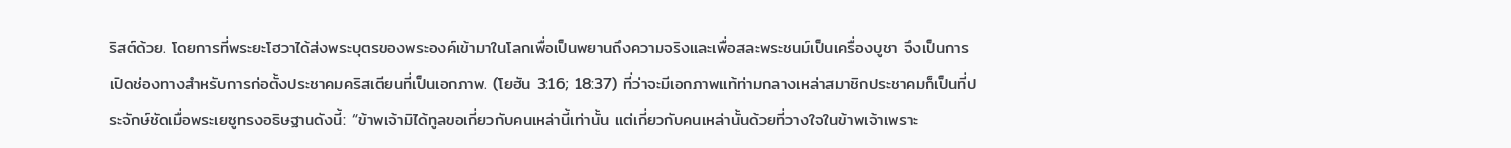ริสต์ด้วย. โดยการที่พระยะโฮวาได้ส่งพระบุตรของพระองค์เข้ามาในโลกเพื่อเป็นพยานถึงความจริงและเพื่อสละพระชนม์เป็นเครื่องบูชา จึงเป็นการเปิดช่องทางสำหรับการก่อตั้งประชาคมคริสเตียนที่เป็นเอกภาพ. (โยฮัน 3:16; 18:37) ที่ว่าจะมีเอกภาพแท้ท่ามกลางเหล่าสมาชิกประชาคมก็เป็นที่ประจักษ์ชัดเมื่อพระเยซูทรงอธิษฐานดังนี้: “ข้าพเจ้ามิได้ทูลขอเกี่ยวกับคนเหล่านี้เท่านั้น แต่เกี่ยวกับคนเหล่านั้นด้วยที่วางใจในข้าพเจ้าเพราะ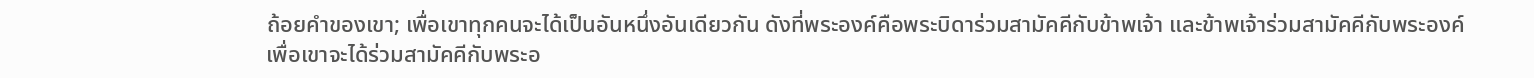ถ้อยคำของเขา; เพื่อเขาทุกคนจะได้เป็นอันหนึ่งอันเดียวกัน ดังที่พระองค์คือพระบิดาร่วมสามัคคีกับข้าพเจ้า และข้าพเจ้าร่วมสามัคคีกับพระองค์ เพื่อเขาจะได้ร่วมสามัคคีกับพระอ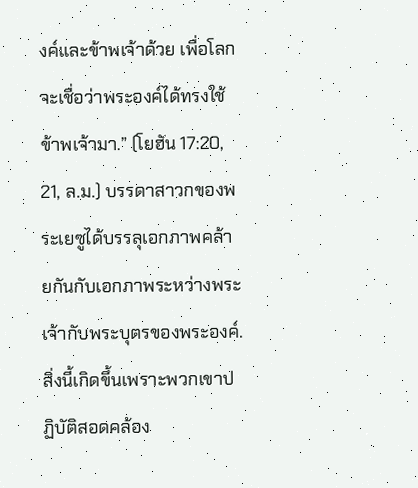งค์และข้าพเจ้าด้วย เพื่อโลกจะเชื่อว่าพระองค์ได้ทรงใช้ข้าพเจ้ามา.” (โยฮัน 17:20, 21, ล.ม.) บรรดาสาวกของพระเยซูได้บรรลุเอกภาพคล้ายกันกับเอกภาพระหว่างพระเจ้ากับพระบุตรของพระองค์. สิ่งนี้เกิดขึ้นเพราะพวกเขาปฏิบัติสอดคล้อง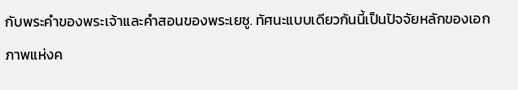กับพระคำของพระเจ้าและคำสอนของพระเยซู. ทัศนะแบบเดียวกันนี้เป็นปัจจัยหลักของเอกภาพแห่งค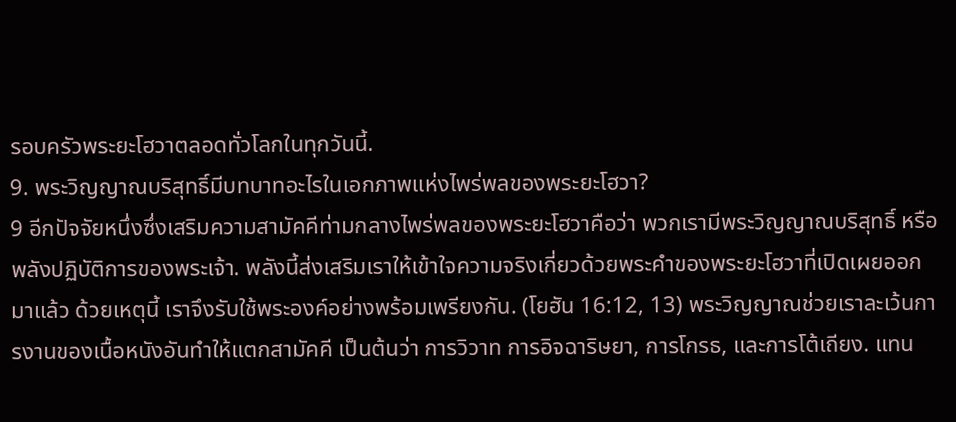รอบครัวพระยะโฮวาตลอดทั่วโลกในทุกวันนี้.
9. พระวิญญาณบริสุทธิ์มีบทบาทอะไรในเอกภาพแห่งไพร่พลของพระยะโฮวา?
9 อีกปัจจัยหนึ่งซึ่งเสริมความสามัคคีท่ามกลางไพร่พลของพระยะโฮวาคือว่า พวกเรามีพระวิญญาณบริสุทธิ์ หรือพลังปฏิบัติการของพระเจ้า. พลังนี้ส่งเสริมเราให้เข้าใจความจริงเกี่ยวด้วยพระคำของพระยะโฮวาที่เปิดเผยออกมาแล้ว ด้วยเหตุนี้ เราจึงรับใช้พระองค์อย่างพร้อมเพรียงกัน. (โยฮัน 16:12, 13) พระวิญญาณช่วยเราละเว้นการงานของเนื้อหนังอันทำให้แตกสามัคคี เป็นต้นว่า การวิวาท การอิจฉาริษยา, การโกรธ, และการโต้เถียง. แทน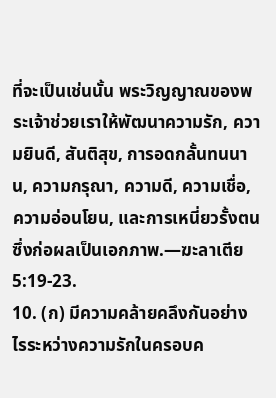ที่จะเป็นเช่นนั้น พระวิญญาณของพระเจ้าช่วยเราให้พัฒนาความรัก, ความยินดี, สันติสุข, การอดกลั้นทนนาน, ความกรุณา, ความดี, ความเชื่อ, ความอ่อนโยน, และการเหนี่ยวรั้งตนซึ่งก่อผลเป็นเอกภาพ.—ฆะลาเตีย 5:19-23.
10. (ก) มีความคล้ายคลึงกันอย่างไรระหว่างความรักในครอบค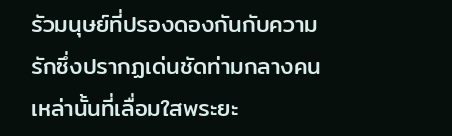รัวมนุษย์ที่ปรองดองกันกับความรักซึ่งปรากฏเด่นชัดท่ามกลางคนเหล่านั้นที่เลื่อมใสพระยะ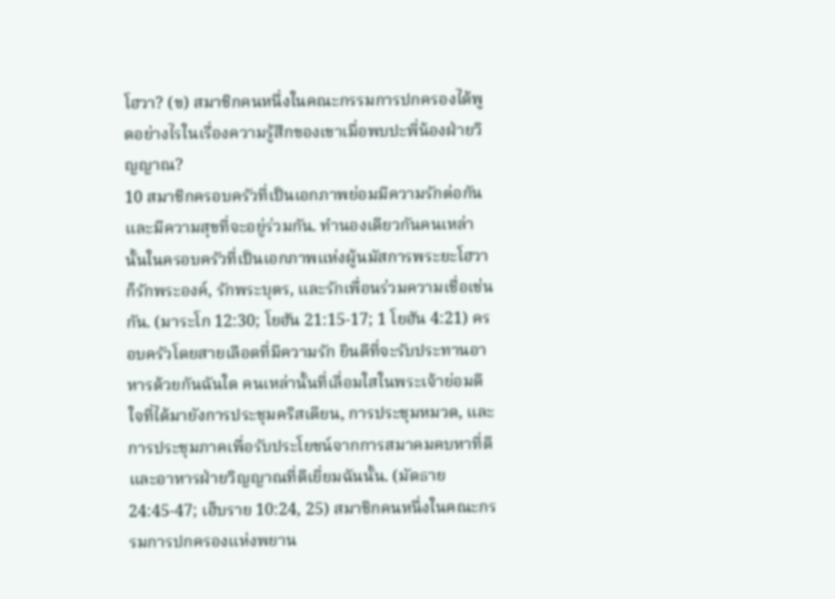โฮวา? (ข) สมาชิกคนหนึ่งในคณะกรรมการปกครองได้พูดอย่างไรในเรื่องความรู้สึกของเขาเมื่อพบปะพี่น้องฝ่ายวิญญาณ?
10 สมาชิกครอบครัวที่เป็นเอกภาพย่อมมีความรักต่อกันและมีความสุขที่จะอยู่ร่วมกัน. ทำนองเดียวกันคนเหล่านั้นในครอบครัวที่เป็นเอกภาพแห่งผู้นมัสการพระยะโฮวาก็รักพระองค์, รักพระบุตร, และรักเพื่อนร่วมความเชื่อเช่นกัน. (มาระโก 12:30; โยฮัน 21:15-17; 1 โยฮัน 4:21) ครอบครัวโดยสายเลือดที่มีความรัก ยินดีที่จะรับประทานอาหารด้วยกันฉันใด คนเหล่านั้นที่เลื่อมใสในพระเจ้าย่อมดีใจที่ได้มายังการประชุมคริสเตียน, การประชุมหมวด, และการประชุมภาคเพื่อรับประโยชน์จากการสมาคมคบหาที่ดีและอาหารฝ่ายวิญญาณที่ดีเยี่ยมฉันนั้น. (มัดธาย 24:45-47; เฮ็บราย 10:24, 25) สมาชิกคนหนึ่งในคณะกรรมการปกครองแห่งพยาน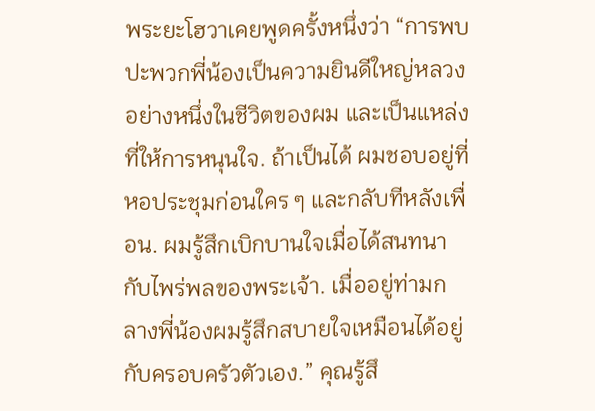พระยะโฮวาเคยพูดครั้งหนึ่งว่า “การพบปะพวกพี่น้องเป็นความยินดีใหญ่หลวงอย่างหนึ่งในชีวิตของผม และเป็นแหล่งที่ให้การหนุนใจ. ถ้าเป็นได้ ผมชอบอยู่ที่หอประชุมก่อนใคร ๆ และกลับทีหลังเพื่อน. ผมรู้สึกเบิกบานใจเมื่อได้สนทนากับไพร่พลของพระเจ้า. เมื่ออยู่ท่ามกลางพี่น้องผมรู้สึกสบายใจเหมือนได้อยู่กับครอบครัวตัวเอง.” คุณรู้สึ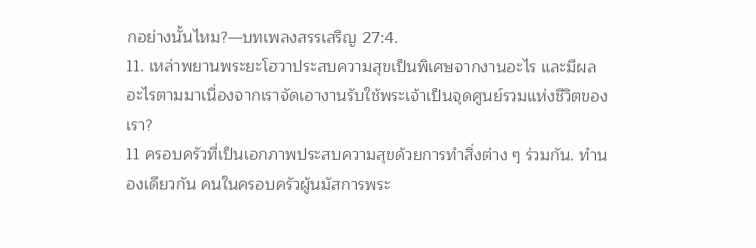กอย่างนั้นไหม?—บทเพลงสรรเสริญ 27:4.
11. เหล่าพยานพระยะโฮวาประสบความสุขเป็นพิเศษจากงานอะไร และมีผลอะไรตามมาเนื่องจากเราจัดเอางานรับใช้พระเจ้าเป็นจุดศูนย์รวมแห่งชีวิตของเรา?
11 ครอบครัวที่เป็นเอกภาพประสบความสุขด้วยการทำสิ่งต่าง ๆ ร่วมกัน. ทำนองเดียวกัน คนในครอบครัวผู้นมัสการพระ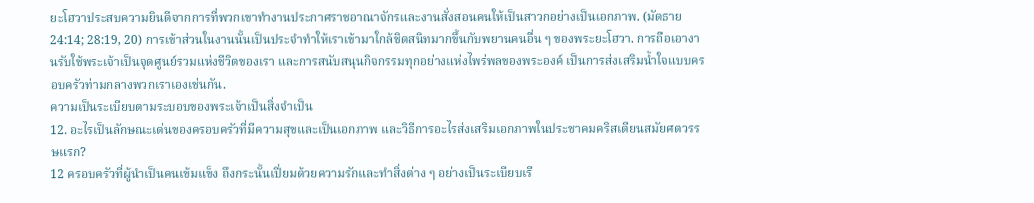ยะโฮวาประสบความยินดีจากการที่พวกเขาทำงานประกาศราชอาณาจักรและงานสั่งสอนคนให้เป็นสาวกอย่างเป็นเอกภาพ. (มัดธาย 24:14; 28:19, 20) การเข้าส่วนในงานนั้นเป็นประจำทำให้เราเข้ามาใกล้ชิดสนิทมากขึ้นกับพยานคนอื่น ๆ ของพระยะโฮวา. การถือเอางานรับใช้พระเจ้าเป็นจุดศูนย์รวมแห่งชีวิตของเรา และการสนับสนุนกิจกรรมทุกอย่างแห่งไพร่พลของพระองค์ เป็นการส่งเสริมน้ำใจแบบครอบครัวท่ามกลางพวกเราเองเช่นกัน.
ความเป็นระเบียบตามระบอบของพระเจ้าเป็นสิ่งจำเป็น
12. อะไรเป็นลักษณะเด่นของครอบครัวที่มีความสุขและเป็นเอกภาพ และวิธีการอะไรส่งเสริมเอกภาพในประชาคมคริสเตียนสมัยศตวรรษแรก?
12 ครอบครัวที่ผู้นำเป็นคนเข้มแข็ง ถึงกระนั้นเปี่ยมด้วยความรักและทำสิ่งต่าง ๆ อย่างเป็นระเบียบเรี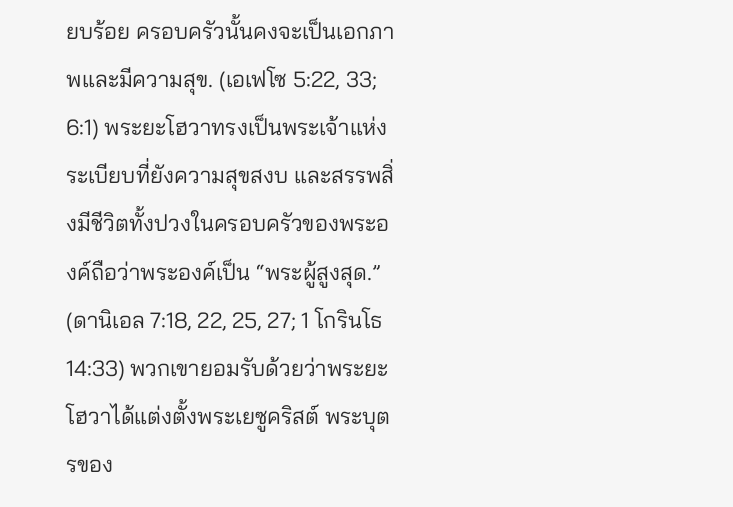ยบร้อย ครอบครัวนั้นคงจะเป็นเอกภาพและมีความสุข. (เอเฟโซ 5:22, 33; 6:1) พระยะโฮวาทรงเป็นพระเจ้าแห่งระเบียบที่ยังความสุขสงบ และสรรพสิ่งมีชีวิตทั้งปวงในครอบครัวของพระองค์ถือว่าพระองค์เป็น “พระผู้สูงสุด.” (ดานิเอล 7:18, 22, 25, 27; 1 โกรินโธ 14:33) พวกเขายอมรับด้วยว่าพระยะโฮวาได้แต่งตั้งพระเยซูคริสต์ พระบุตรของ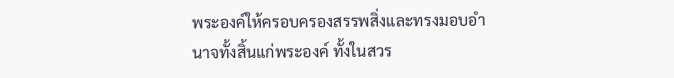พระองค์ให้ครอบครองสรรพสิ่งและทรงมอบอำนาจทั้งสิ้นแก่พระองค์ ทั้งในสวร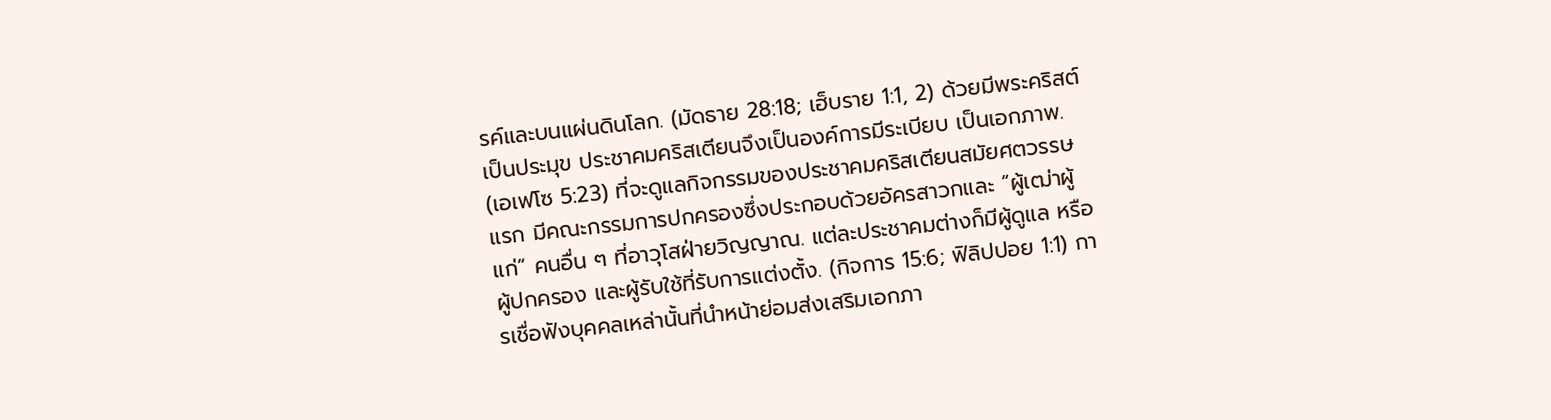รค์และบนแผ่นดินโลก. (มัดธาย 28:18; เฮ็บราย 1:1, 2) ด้วยมีพระคริสต์เป็นประมุข ประชาคมคริสเตียนจึงเป็นองค์การมีระเบียบ เป็นเอกภาพ. (เอเฟโซ 5:23) ที่จะดูแลกิจกรรมของประชาคมคริสเตียนสมัยศตวรรษแรก มีคณะกรรมการปกครองซึ่งประกอบด้วยอัครสาวกและ “ผู้เฒ่าผู้แก่” คนอื่น ๆ ที่อาวุโสฝ่ายวิญญาณ. แต่ละประชาคมต่างก็มีผู้ดูแล หรือผู้ปกครอง และผู้รับใช้ที่รับการแต่งตั้ง. (กิจการ 15:6; ฟิลิปปอย 1:1) การเชื่อฟังบุคคลเหล่านั้นที่นำหน้าย่อมส่งเสริมเอกภา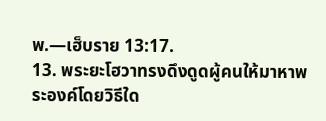พ.—เฮ็บราย 13:17.
13. พระยะโฮวาทรงดึงดูดผู้คนให้มาหาพระองค์โดยวิธีใด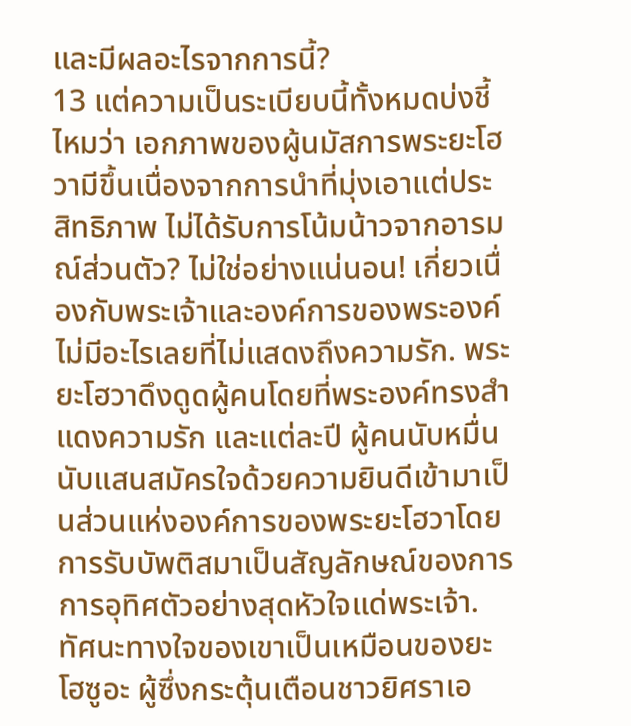และมีผลอะไรจากการนี้?
13 แต่ความเป็นระเบียบนี้ทั้งหมดบ่งชี้ไหมว่า เอกภาพของผู้นมัสการพระยะโฮวามีขึ้นเนื่องจากการนำที่มุ่งเอาแต่ประสิทธิภาพ ไม่ได้รับการโน้มน้าวจากอารมณ์ส่วนตัว? ไม่ใช่อย่างแน่นอน! เกี่ยวเนื่องกับพระเจ้าและองค์การของพระองค์ไม่มีอะไรเลยที่ไม่แสดงถึงความรัก. พระยะโฮวาดึงดูดผู้คนโดยที่พระองค์ทรงสำแดงความรัก และแต่ละปี ผู้คนนับหมื่นนับแสนสมัครใจด้วยความยินดีเข้ามาเป็นส่วนแห่งองค์การของพระยะโฮวาโดยการรับบัพติสมาเป็นสัญลักษณ์ของการการอุทิศตัวอย่างสุดหัวใจแด่พระเจ้า. ทัศนะทางใจของเขาเป็นเหมือนของยะโฮซูอะ ผู้ซึ่งกระตุ้นเตือนชาวยิศราเอ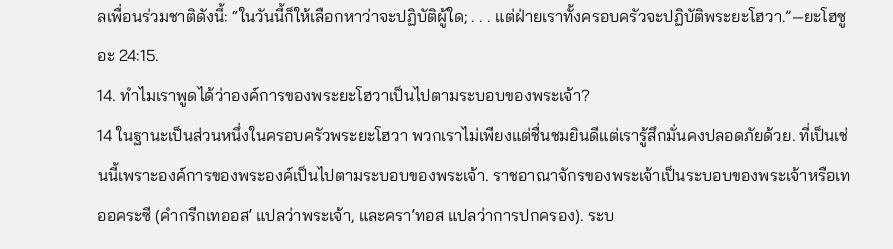ลเพื่อนร่วมชาติดังนี้: “ในวันนี้ก็ให้เลือกหาว่าจะปฏิบัติผู้ใด; . . . แต่ฝ่ายเราทั้งครอบครัวจะปฏิบัติพระยะโฮวา.”—ยะโฮซูอะ 24:15.
14. ทำไมเราพูดได้ว่าองค์การของพระยะโฮวาเป็นไปตามระบอบของพระเจ้า?
14 ในฐานะเป็นส่วนหนึ่งในครอบครัวพระยะโฮวา พวกเราไม่เพียงแต่ชื่นชมยินดีแต่เรารู้สึกมั่นคงปลอดภัยด้วย. ที่เป็นเช่นนี้เพราะองค์การของพระองค์เป็นไปตามระบอบของพระเจ้า. ราชอาณาจักรของพระเจ้าเป็นระบอบของพระเจ้าหรือเทออคระซี (คำกรีกเทออสʹ แปลว่าพระเจ้า, และคราʹทอส แปลว่าการปกครอง). ระบ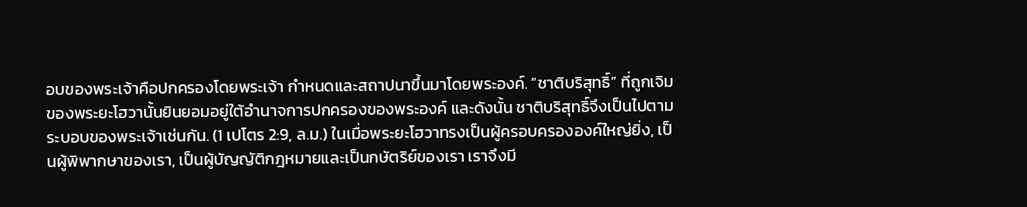อบของพระเจ้าคือปกครองโดยพระเจ้า กำหนดและสถาปนาขึ้นมาโดยพระองค์. “ชาติบริสุทธิ์” ที่ถูกเจิมของพระยะโฮวานั้นยินยอมอยู่ใต้อำนาจการปกครองของพระองค์ และดังนั้น ชาติบริสุทธิ์จึงเป็นไปตามระบอบของพระเจ้าเช่นกัน. (1 เปโตร 2:9, ล.ม.) ในเมื่อพระยะโฮวาทรงเป็นผู้ครอบครององค์ใหญ่ยิ่ง, เป็นผู้พิพากษาของเรา, เป็นผู้บัญญัติกฎหมายและเป็นกษัตริย์ของเรา เราจึงมี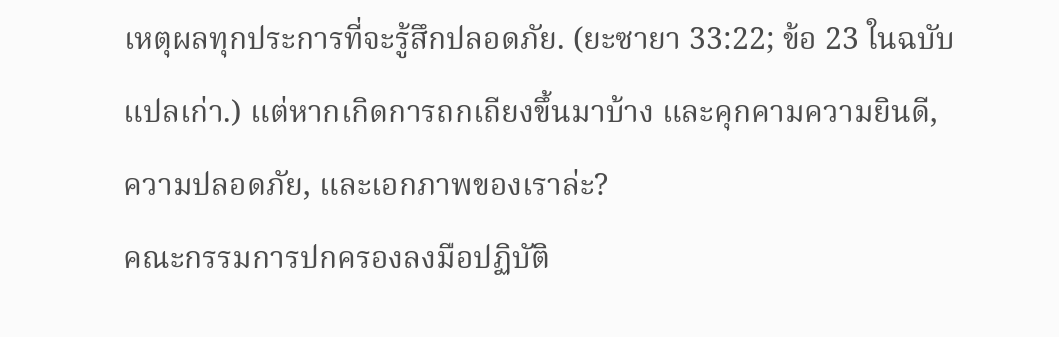เหตุผลทุกประการที่จะรู้สึกปลอดภัย. (ยะซายา 33:22; ข้อ 23 ในฉบับแปลเก่า.) แต่หากเกิดการถกเถียงขึ้นมาบ้าง และคุกคามความยินดี, ความปลอดภัย, และเอกภาพของเราล่ะ?
คณะกรรมการปกครองลงมือปฏิบัติ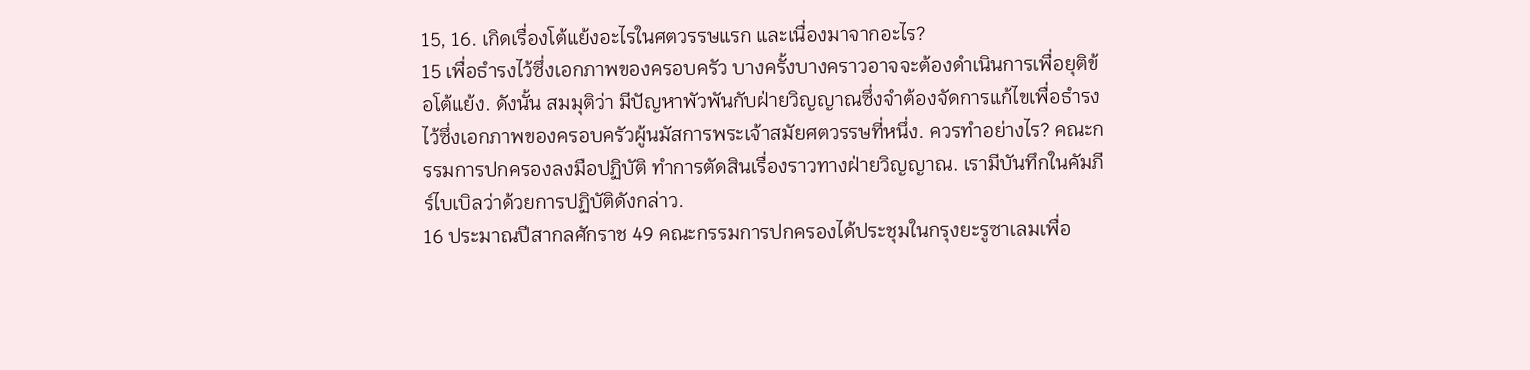15, 16. เกิดเรื่องโต้แย้งอะไรในศตวรรษแรก และเนื่องมาจากอะไร?
15 เพื่อธำรงไว้ซึ่งเอกภาพของครอบครัว บางครั้งบางคราวอาจจะต้องดำเนินการเพื่อยุติข้อโต้แย้ง. ดังนั้น สมมุติว่า มีปัญหาพัวพันกับฝ่ายวิญญาณซึ่งจำต้องจัดการแก้ไขเพื่อธำรงไว้ซึ่งเอกภาพของครอบครัวผู้นมัสการพระเจ้าสมัยศตวรรษที่หนึ่ง. ควรทำอย่างไร? คณะกรรมการปกครองลงมือปฏิบัติ ทำการตัดสินเรื่องราวทางฝ่ายวิญญาณ. เรามีบันทึกในคัมภีร์ไบเบิลว่าด้วยการปฏิบัติดังกล่าว.
16 ประมาณปีสากลศักราช 49 คณะกรรมการปกครองได้ประชุมในกรุงยะรูซาเลมเพื่อ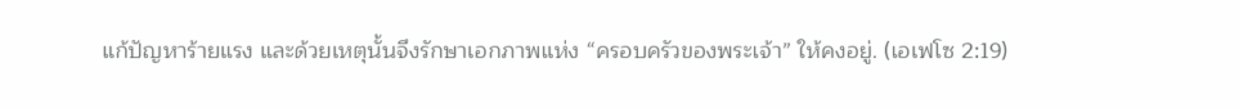แก้ปัญหาร้ายแรง และด้วยเหตุนั้นจึงรักษาเอกภาพแห่ง “ครอบครัวของพระเจ้า” ให้คงอยู่. (เอเฟโซ 2:19)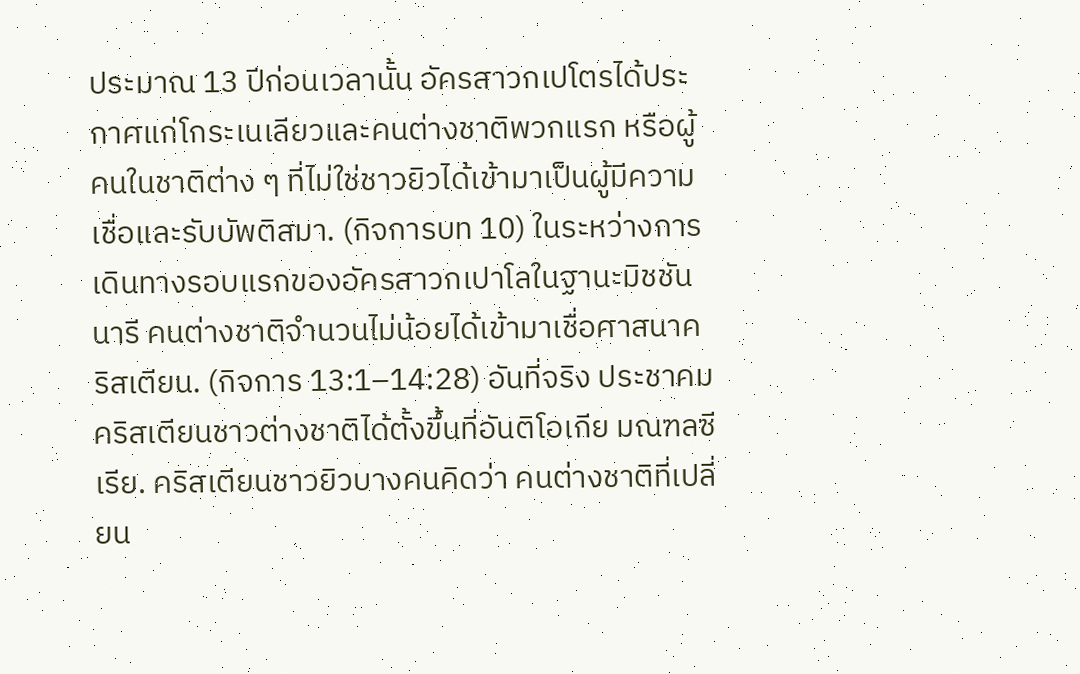ประมาณ 13 ปีก่อนเวลานั้น อัครสาวกเปโตรได้ประกาศแก่โกระเนเลียวและคนต่างชาติพวกแรก หรือผู้คนในชาติต่าง ๆ ที่ไม่ใช่ชาวยิวได้เข้ามาเป็นผู้มีความเชื่อและรับบัพติสมา. (กิจการบท 10) ในระหว่างการเดินทางรอบแรกของอัครสาวกเปาโลในฐานะมิชชันนารี คนต่างชาติจำนวนไม่น้อยได้เข้ามาเชื่อศาสนาคริสเตียน. (กิจการ 13:1–14:28) อันที่จริง ประชาคมคริสเตียนชาวต่างชาติได้ตั้งขึ้นที่อันติโอเกีย มณฑลซีเรีย. คริสเตียนชาวยิวบางคนคิดว่า คนต่างชาติที่เปลี่ยน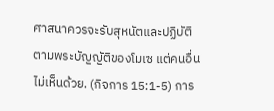ศาสนาควรจะรับสุหนัตและปฏิบัติตามพระบัญญัติของโมเซ แต่คนอื่นไม่เห็นด้วย. (กิจการ 15:1-5) การ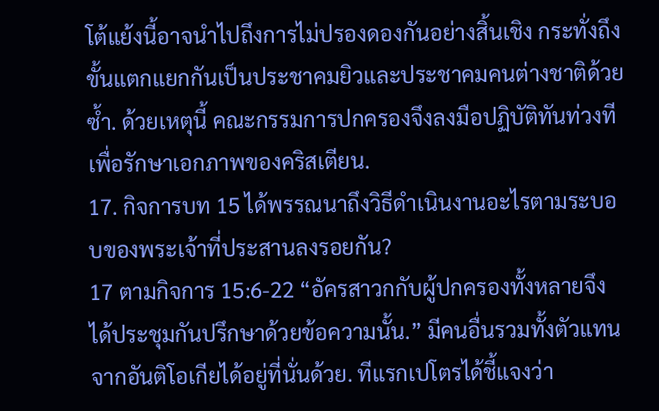โต้แย้งนี้อาจนำไปถึงการไม่ปรองดองกันอย่างสิ้นเชิง กระทั่งถึงขั้นแตกแยกกันเป็นประชาคมยิวและประชาคมคนต่างชาติด้วยซ้ำ. ด้วยเหตุนี้ คณะกรรมการปกครองจึงลงมือปฏิบัติทันท่วงทีเพื่อรักษาเอกภาพของคริสเตียน.
17. กิจการบท 15 ได้พรรณนาถึงวิธีดำเนินงานอะไรตามระบอบของพระเจ้าที่ประสานลงรอยกัน?
17 ตามกิจการ 15:6-22 “อัครสาวกกับผู้ปกครองทั้งหลายจึงได้ประชุมกันปรึกษาด้วยข้อความนั้น.” มีคนอื่นรวมทั้งตัวแทนจากอันติโอเกียได้อยู่ที่นั่นด้วย. ทีแรกเปโตรได้ชี้แจงว่า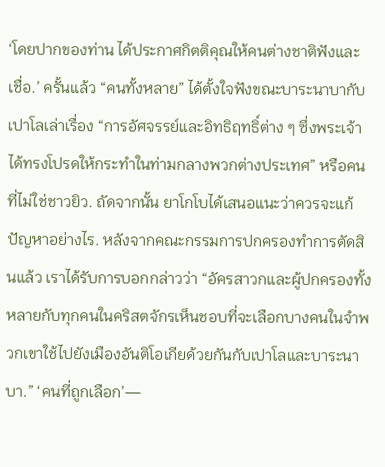‘โดยปากของท่าน ได้ประกาศกิตติคุณให้คนต่างชาติฟังและเชื่อ.’ ครั้นแล้ว “คนทั้งหลาย” ได้ตั้งใจฟังขณะบาระนาบากับเปาโลเล่าเรื่อง “การอัศจรรย์และอิทธิฤทธิ์ต่าง ๆ ซึ่งพระเจ้าได้ทรงโปรดให้กระทำในท่ามกลางพวกต่างประเทศ” หรือคนที่ไม่ใช่ชาวยิว. ถัดจากนั้น ยาโกโบได้เสนอแนะว่าควรจะแก้ปัญหาอย่างไร. หลังจากคณะกรรมการปกครองทำการตัดสินแล้ว เราได้รับการบอกกล่าวว่า “อัครสาวกและผู้ปกครองทั้งหลายกับทุกคนในคริสตจักรเห็นชอบที่จะเลือกบางคนในจำพวกเขาใช้ไปยังเมืองอันติโอเกียด้วยกันกับเปาโลและบาระนาบา.” ‘คนที่ถูกเลือก’—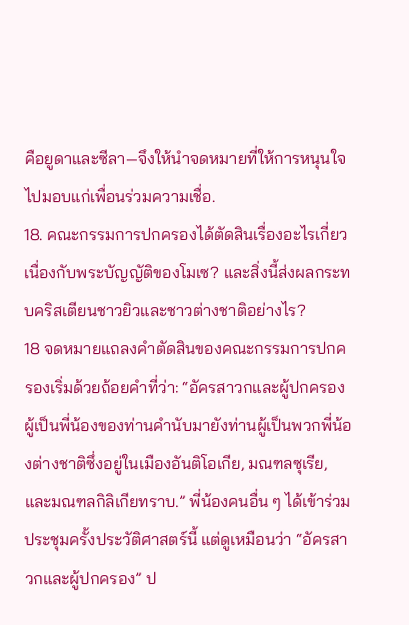คือยูดาและซีลา—จึงให้นำจดหมายที่ให้การหนุนใจไปมอบแก่เพื่อนร่วมความเชื่อ.
18. คณะกรรมการปกครองได้ตัดสินเรื่องอะไรเกี่ยวเนื่องกับพระบัญญัติของโมเซ? และสิ่งนี้ส่งผลกระทบคริสเตียนชาวยิวและชาวต่างชาติอย่างไร?
18 จดหมายแถลงคำตัดสินของคณะกรรมการปกครองเริ่มด้วยถ้อยคำที่ว่า: “อัครสาวกและผู้ปกครองผู้เป็นพี่น้องของท่านคำนับมายังท่านผู้เป็นพวกพี่น้องต่างชาติซึ่งอยู่ในเมืองอันติโอเกีย, มณฑลซุเรีย, และมณฑลกิลิเกียทราบ.” พี่น้องคนอื่น ๆ ได้เข้าร่วมประชุมครั้งประวัติศาสตร์นี้ แต่ดูเหมือนว่า “อัครสาวกและผู้ปกครอง” ป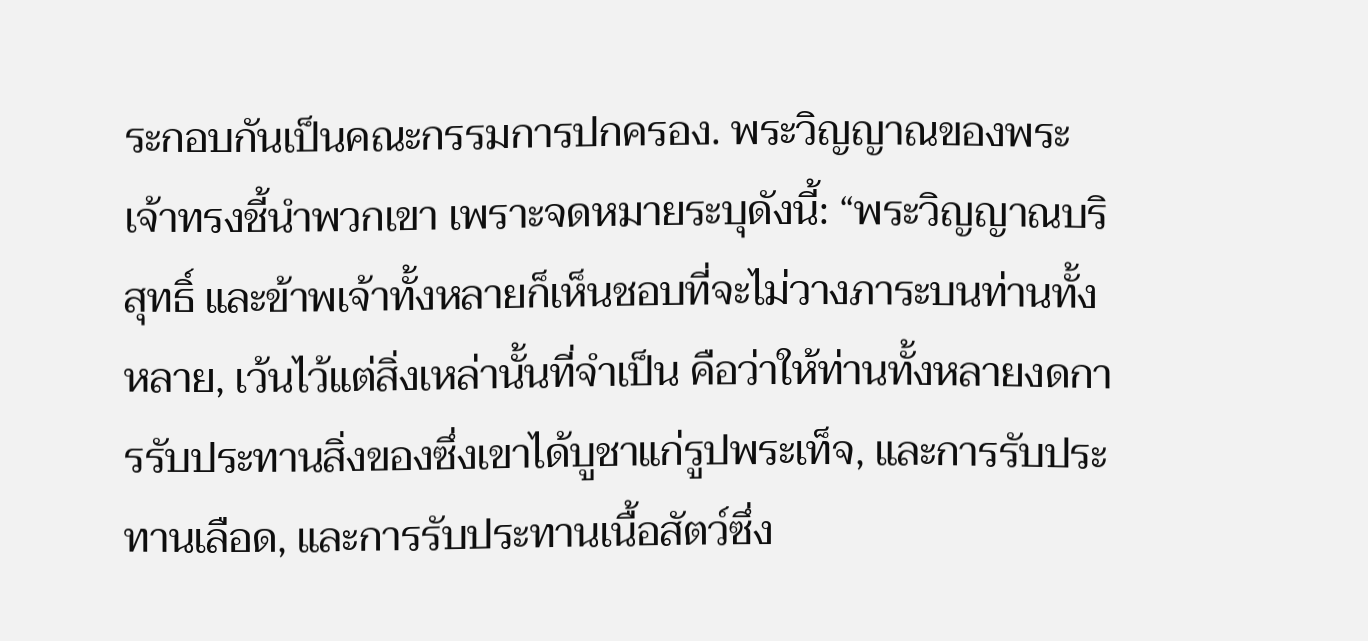ระกอบกันเป็นคณะกรรมการปกครอง. พระวิญญาณของพระเจ้าทรงชี้นำพวกเขา เพราะจดหมายระบุดังนี้: “พระวิญญาณบริสุทธิ์ และข้าพเจ้าทั้งหลายก็เห็นชอบที่จะไม่วางภาระบนท่านทั้งหลาย, เว้นไว้แต่สิ่งเหล่านั้นที่จำเป็น คือว่าให้ท่านทั้งหลายงดการรับประทานสิ่งของซึ่งเขาได้บูชาแก่รูปพระเท็จ, และการรับประทานเลือด, และการรับประทานเนื้อสัตว์ซึ่ง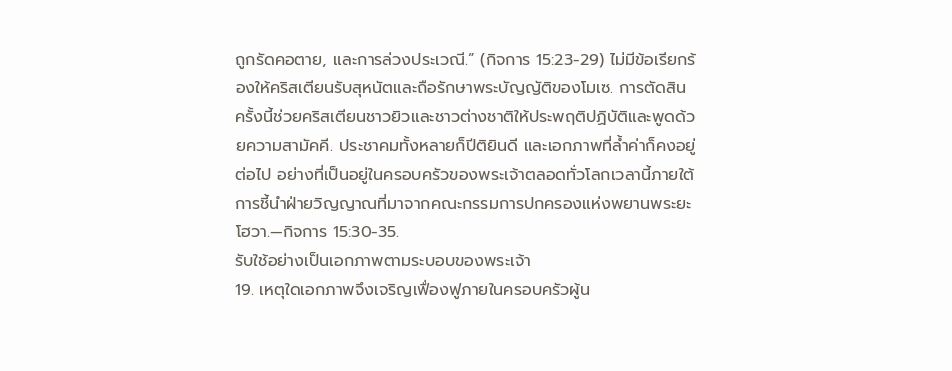ถูกรัดคอตาย, และการล่วงประเวณี.” (กิจการ 15:23-29) ไม่มีข้อเรียกร้องให้คริสเตียนรับสุหนัตและถือรักษาพระบัญญัติของโมเซ. การตัดสินครั้งนี้ช่วยคริสเตียนชาวยิวและชาวต่างชาติให้ประพฤติปฏิบัติและพูดด้วยความสามัคคี. ประชาคมทั้งหลายก็ปีติยินดี และเอกภาพที่ล้ำค่าก็คงอยู่ต่อไป อย่างที่เป็นอยู่ในครอบครัวของพระเจ้าตลอดทั่วโลกเวลานี้ภายใต้การชี้นำฝ่ายวิญญาณที่มาจากคณะกรรมการปกครองแห่งพยานพระยะโฮวา.—กิจการ 15:30-35.
รับใช้อย่างเป็นเอกภาพตามระบอบของพระเจ้า
19. เหตุใดเอกภาพจึงเจริญเฟื่องฟูภายในครอบครัวผู้น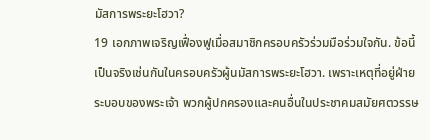มัสการพระยะโฮวา?
19 เอกภาพเจริญเฟื่องฟูเมื่อสมาชิกครอบครัวร่วมมือร่วมใจกัน. ข้อนี้เป็นจริงเช่นกันในครอบครัวผู้นมัสการพระยะโฮวา. เพราะเหตุที่อยู่ฝ่ายระบอบของพระเจ้า พวกผู้ปกครองและคนอื่นในประชาคมสมัยศตวรรษ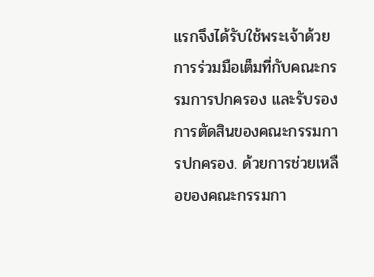แรกจึงได้รับใช้พระเจ้าด้วยการร่วมมือเต็มที่กับคณะกรรมการปกครอง และรับรองการตัดสินของคณะกรรมการปกครอง. ด้วยการช่วยเหลือของคณะกรรมกา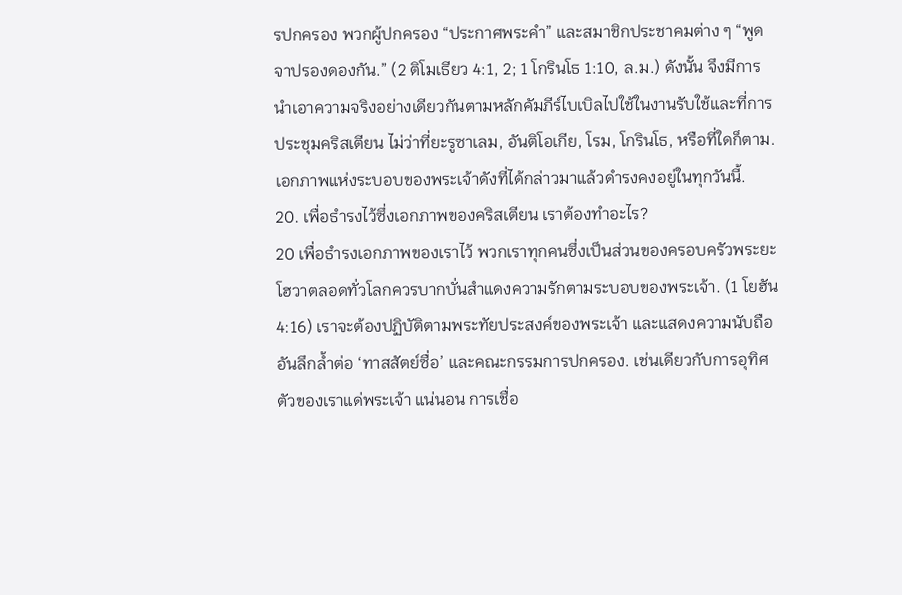รปกครอง พวกผู้ปกครอง “ประกาศพระคำ” และสมาชิกประชาคมต่าง ๆ “พูดจาปรองดองกัน.” (2 ติโมเธียว 4:1, 2; 1 โกรินโธ 1:10, ล.ม.) ดังนั้น จึงมีการนำเอาความจริงอย่างเดียวกันตามหลักคัมภีร์ไบเบิลไปใช้ในงานรับใช้และที่การประชุมคริสเตียน ไม่ว่าที่ยะรูซาเลม, อันติโอเกีย, โรม, โกรินโธ, หรือที่ใดก็ตาม. เอกภาพแห่งระบอบของพระเจ้าดังที่ได้กล่าวมาแล้วดำรงคงอยู่ในทุกวันนี้.
20. เพื่อธำรงไว้ซึ่งเอกภาพของคริสเตียน เราต้องทำอะไร?
20 เพื่อธำรงเอกภาพของเราไว้ พวกเราทุกคนซึ่งเป็นส่วนของครอบครัวพระยะโฮวาตลอดทั่วโลกควรบากบั่นสำแดงความรักตามระบอบของพระเจ้า. (1 โยฮัน 4:16) เราจะต้องปฏิบัติตามพระทัยประสงค์ของพระเจ้า และแสดงความนับถืออันลึกล้ำต่อ ‘ทาสสัตย์ซื่อ’ และคณะกรรมการปกครอง. เช่นเดียวกับการอุทิศตัวของเราแด่พระเจ้า แน่นอน การเชื่อ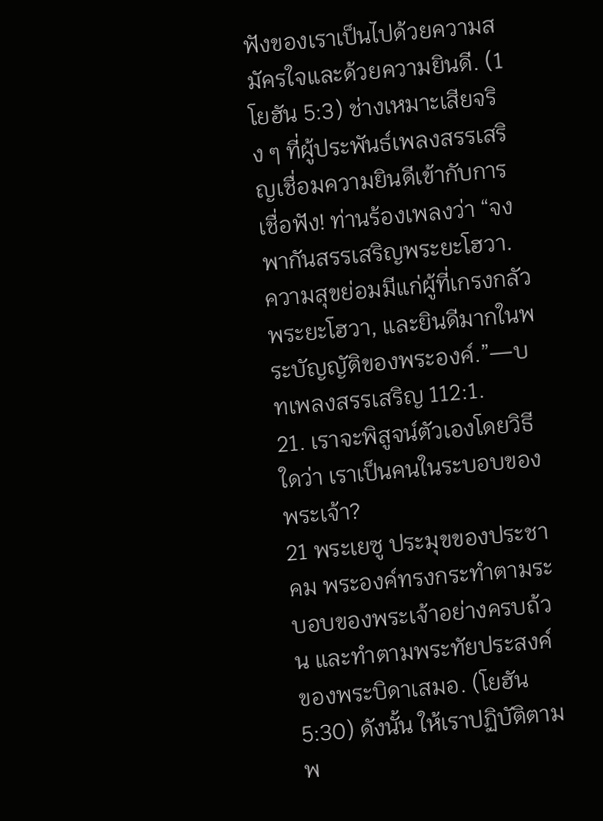ฟังของเราเป็นไปด้วยความสมัครใจและด้วยความยินดี. (1 โยฮัน 5:3) ช่างเหมาะเสียจริง ๆ ที่ผู้ประพันธ์เพลงสรรเสริญเชื่อมความยินดีเข้ากับการเชื่อฟัง! ท่านร้องเพลงว่า “จงพากันสรรเสริญพระยะโฮวา. ความสุขย่อมมีแก่ผู้ที่เกรงกลัวพระยะโฮวา, และยินดีมากในพระบัญญัติของพระองค์.”—บทเพลงสรรเสริญ 112:1.
21. เราจะพิสูจน์ตัวเองโดยวิธีใดว่า เราเป็นคนในระบอบของพระเจ้า?
21 พระเยซู ประมุขของประชาคม พระองค์ทรงกระทำตามระบอบของพระเจ้าอย่างครบถ้วน และทำตามพระทัยประสงค์ของพระบิดาเสมอ. (โยฮัน 5:30) ดังนั้น ให้เราปฏิบัติตามพ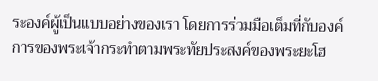ระองค์ผู้เป็นแบบอย่างของเรา โดยการร่วมมือเต็มที่กับองค์การของพระเจ้ากระทำตามพระทัยประสงค์ของพระยะโฮ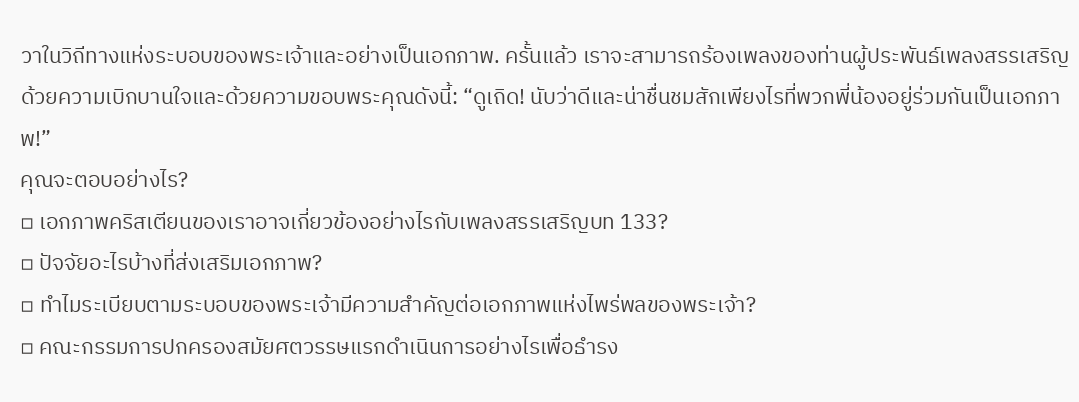วาในวิถีทางแห่งระบอบของพระเจ้าและอย่างเป็นเอกภาพ. ครั้นแล้ว เราจะสามารถร้องเพลงของท่านผู้ประพันธ์เพลงสรรเสริญด้วยความเบิกบานใจและด้วยความขอบพระคุณดังนี้: “ดูเถิด! นับว่าดีและน่าชื่นชมสักเพียงไรที่พวกพี่น้องอยู่ร่วมกันเป็นเอกภาพ!”
คุณจะตอบอย่างไร?
▫ เอกภาพคริสเตียนของเราอาจเกี่ยวข้องอย่างไรกับเพลงสรรเสริญบท 133?
▫ ปัจจัยอะไรบ้างที่ส่งเสริมเอกภาพ?
▫ ทำไมระเบียบตามระบอบของพระเจ้ามีความสำคัญต่อเอกภาพแห่งไพร่พลของพระเจ้า?
▫ คณะกรรมการปกครองสมัยศตวรรษแรกดำเนินการอย่างไรเพื่อธำรง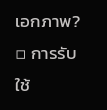เอกภาพ?
▫ การรับใช้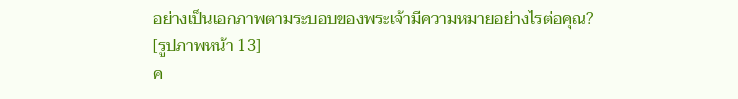อย่างเป็นเอกภาพตามระบอบของพระเจ้ามีความหมายอย่างไรต่อคุณ?
[รูปภาพหน้า 13]
ค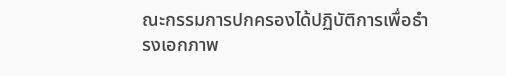ณะกรรมการปกครองได้ปฏิบัติการเพื่อธำรงเอกภาพ